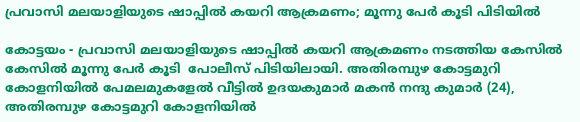പ്രവാസി മലയാളിയുടെ ഷാപ്പില്‍ കയറി ആക്രമണം; മൂന്നു പേര്‍ കൂടി പിടിയില്‍

കോട്ടയം - പ്രവാസി മലയാളിയുടെ ഷാപ്പില്‍ കയറി ആക്രമണം നടത്തിയ കേസില്‍ കേസില്‍ മൂന്നു പേര്‍ കൂടി  പോലീസ് പിടിയിലായി. അതിരമ്പുഴ കോട്ടമുറി കോളനിയില്‍ പേമലമുകളേല്‍ വീട്ടില്‍ ഉദയകുമാര്‍ മകന്‍ നന്ദു കുമാര്‍ (24), അതിരമ്പുഴ കോട്ടമുറി കോളനിയില്‍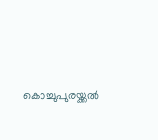കൊച്ചുപുരയ്ക്കല്‍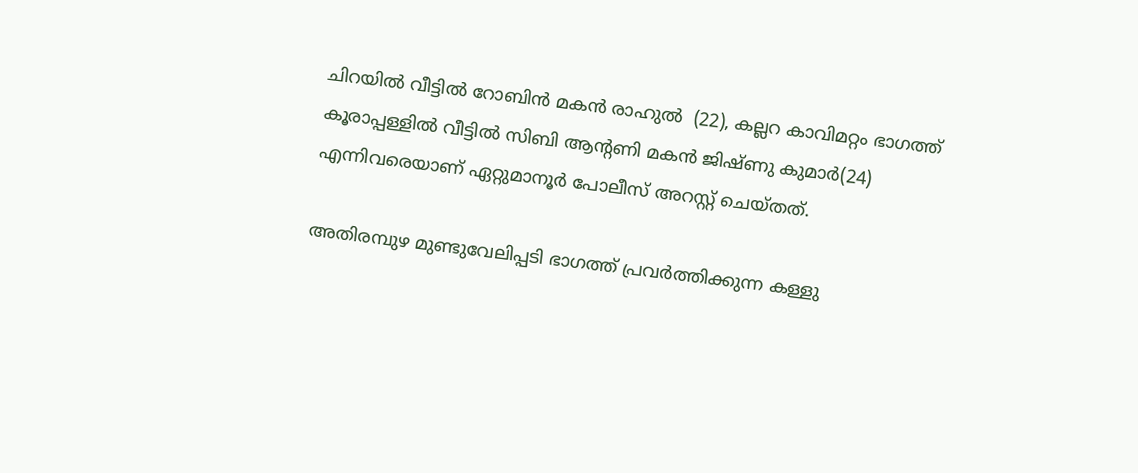ചിറയില്‍ വീട്ടില്‍ റോബിന്‍ മകന്‍ രാഹുല്‍  (22), കല്ലറ കാവിമറ്റം ഭാഗത്ത് കൂരാപ്പള്ളില്‍ വീട്ടില്‍ സിബി ആന്റണി മകന്‍ ജിഷ്ണു കുമാര്‍(24) എന്നിവരെയാണ് ഏറ്റുമാനൂര്‍ പോലീസ് അറസ്റ്റ് ചെയ്തത്.

അതിരമ്പുഴ മുണ്ടുവേലിപ്പടി ഭാഗത്ത് പ്രവര്‍ത്തിക്കുന്ന കള്ളു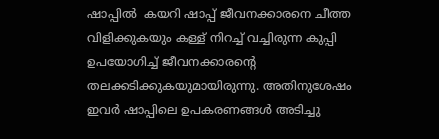ഷാപ്പില്‍  കയറി ഷാപ്പ് ജീവനക്കാരനെ ചീത്ത വിളിക്കുകയും കള്ള് നിറച്ച് വച്ചിരുന്ന കുപ്പി ഉപയോഗിച്ച് ജീവനക്കാരന്റെ തലക്കടിക്കുകയുമായിരുന്നു. അതിനുശേഷം ഇവര്‍ ഷാപ്പിലെ ഉപകരണങ്ങള്‍ അടിച്ചു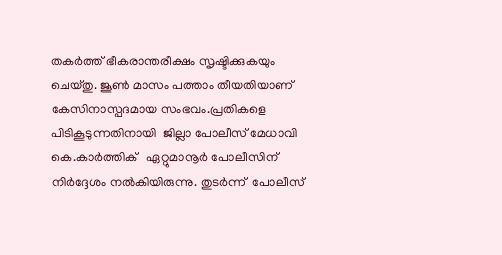തകര്‍ത്ത് ഭീകരാന്തരീക്ഷം സൃഷ്ടിക്കുകയും ചെയ്തു. ജൂണ്‍ മാസം പത്താം തീയതിയാണ് കേസിനാസ്പദമായ സംഭവം.പ്രതികളെ പിടികൂടുന്നതിനായി  ജില്ലാ പോലീസ് മേധാവി കെ.കാര്‍ത്തിക്   ഏറ്റുമാനൂര്‍ പോലീസിന് നിര്‍ദ്ദേശം നല്‍കിയിരുന്നു. തുടര്‍ന്ന്  പോലീസ്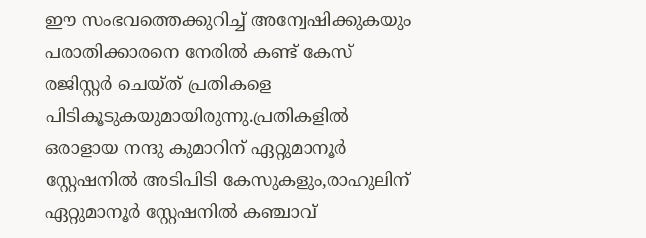ഈ സംഭവത്തെക്കുറിച്ച് അന്വേഷിക്കുകയും പരാതിക്കാരനെ നേരില്‍ കണ്ട് കേസ് രജിസ്റ്റര്‍ ചെയ്ത് പ്രതികളെ പിടികൂടുകയുമായിരുന്നു.പ്രതികളില്‍ ഒരാളായ നന്ദു കുമാറിന് ഏറ്റുമാനൂര്‍ സ്റ്റേഷനില്‍ അടിപിടി കേസുകളും,രാഹുലിന് ഏറ്റുമാനൂര്‍ സ്റ്റേഷനില്‍ കഞ്ചാവ്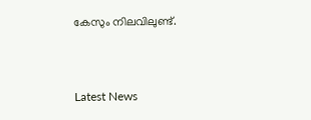കേസും നിലവിലുണ്ട്.



Latest News